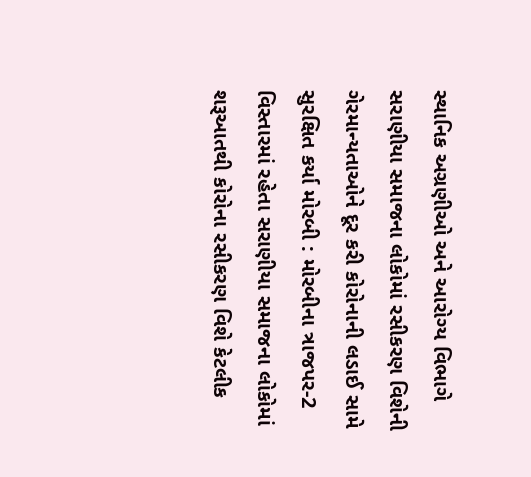સ્થાનિક અગ્રણીઓ અને આરોગ્ય વિભાગે સરાણીયા સમાજના લોકોમાં રસીકરણ વિશેની ગેરમાન્યતાઓને દૂર કરી કોરોનાની લડાઈ સામે સુરક્ષિત કર્યા મોરબી : મોરબીના ત્રાજપર-2 વિસ્તારમાં રહેતા સરાણીયા સમાજના લોકોમાં શરૂઆતથી કોરોના રસીકરણ વિશે કેટલીક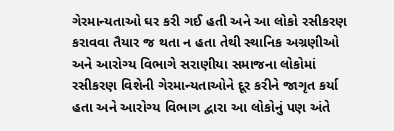ગેરમાન્યતાઓ ઘર કરી ગઈ હતી અને આ લોકો રસીકરણ કરાવવા તૈયાર જ થતા ન હતા તેથી સ્થાનિક અગ્રણીઓ અને આરોગ્ય વિભાગે સરાણીયા સમાજના લોકોમાં રસીકરણ વિશેની ગેરમાન્યતાઓને દૂર કરીને જાગૃત કર્યા હતા અને આરોગ્ય વિભાગ દ્વારા આ લોકોનું પણ અંતે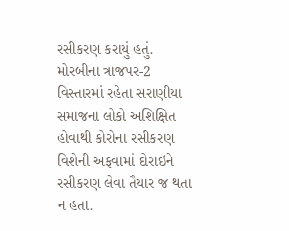રસીકરણ કરાયું હતું. મોરબીના ત્રાજપર-2 વિસ્તારમાં રહેતા સરાણીયા સમાજના લોકો અશિક્ષિત હોવાથી કોરોના રસીકરણ વિશેની અફવામાં દોરાઇને રસીકરણ લેવા તૈયાર જ થતા ન હતા.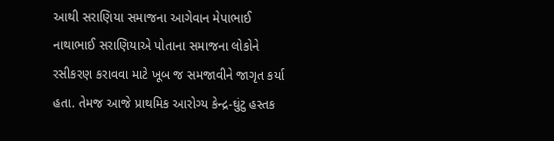આથી સરાણિયા સમાજના આગેવાન મેપાભાઈ નાથાભાઈ સરાણિયાએ પોતાના સમાજના લોકોને રસીકરણ કરાવવા માટે ખૂબ જ સમજાવીને જાગૃત કર્યા હતા. તેમજ આજે પ્રાથમિક આરોગ્ય કેન્દ્ર-ઘુંટુ હસ્તક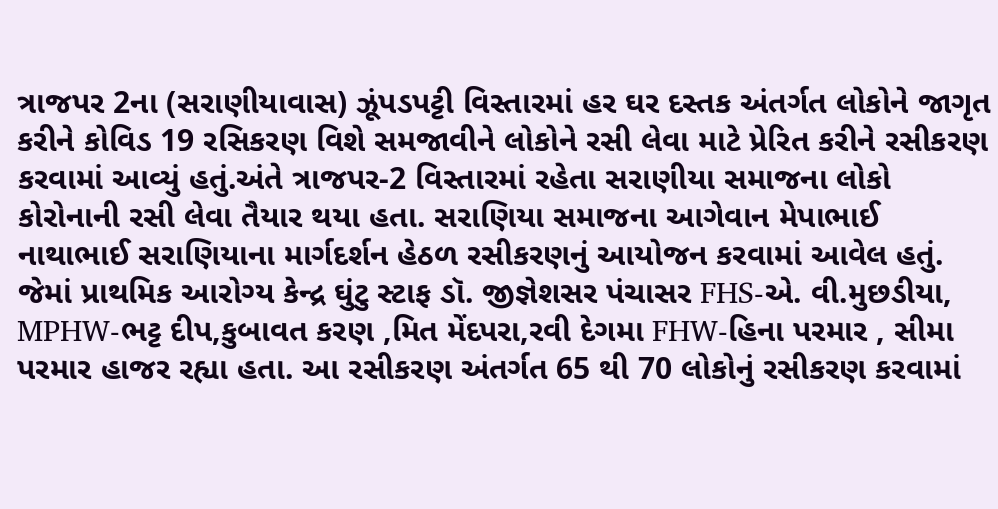ત્રાજપર 2ના (સરાણીયાવાસ) ઝૂંપડપટ્ટી વિસ્તારમાં હર ઘર દસ્તક અંતર્ગત લોકોને જાગૃત કરીને કોવિડ 19 રસિકરણ વિશે સમજાવીને લોકોને રસી લેવા માટે પ્રેરિત કરીને રસીકરણ કરવામાં આવ્યું હતું.અંતે ત્રાજપર-2 વિસ્તારમાં રહેતા સરાણીયા સમાજના લોકો કોરોનાની રસી લેવા તૈયાર થયા હતા. સરાણિયા સમાજના આગેવાન મેપાભાઈ નાથાભાઈ સરાણિયાના માર્ગદર્શન હેઠળ રસીકરણનું આયોજન કરવામાં આવેલ હતું. જેમાં પ્રાથમિક આરોગ્ય કેન્દ્ર ઘુંટુ સ્ટાફ ડૉ. જીજ્ઞેશસર પંચાસર FHS-એ. વી.મુછડીયા, MPHW-ભટ્ટ દીપ,કુબાવત કરણ ,મિત મેંદપરા,રવી દેગમા FHW-હિના પરમાર , સીમા પરમાર હાજર રહ્યા હતા. આ રસીકરણ અંતર્ગત 65 થી 70 લોકોનું રસીકરણ કરવામાં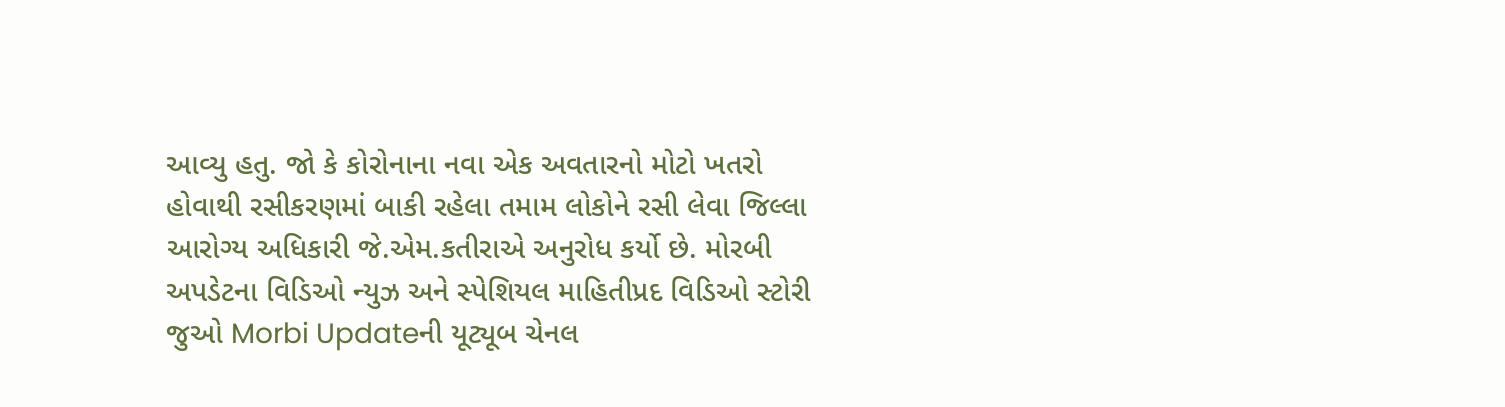આવ્યુ હતુ. જો કે કોરોનાના નવા એક અવતારનો મોટો ખતરો હોવાથી રસીકરણમાં બાકી રહેલા તમામ લોકોને રસી લેવા જિલ્લા આરોગ્ય અધિકારી જે.એમ.કતીરાએ અનુરોધ કર્યો છે. મોરબી અપડેટના વિડિઓ ન્યુઝ અને સ્પેશિયલ માહિતીપ્રદ વિડિઓ સ્ટોરી જુઓ Morbi Updateની યૂટ્યૂબ ચેનલ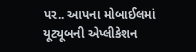પર.. આપના મોબાઈલમાં યૂટ્યૂબની એપ્લીકેશન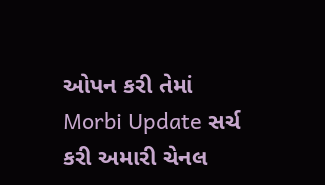ઓપન કરી તેમાં Morbi Update સર્ચ કરી અમારી ચેનલ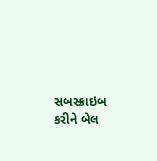સબસ્ક્રાઇબ કરીને બેલ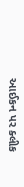આઈકન પર ક્લીક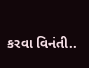કરવા વિનંતી..